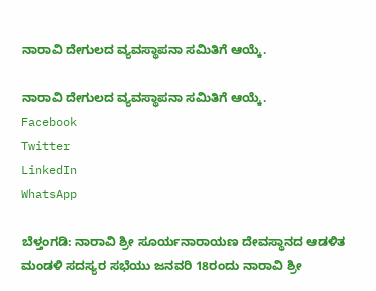ನಾರಾವಿ ದೇಗುಲದ ವ್ಯವಸ್ಥಾಪನಾ ಸಮಿತಿಗೆ ಆಯ್ಕೆ.

ನಾರಾವಿ ದೇಗುಲದ ವ್ಯವಸ್ಥಾಪನಾ ಸಮಿತಿಗೆ ಆಯ್ಕೆ.
Facebook
Twitter
LinkedIn
WhatsApp

ಬೆಳ್ತಂಗಡಿ: ನಾರಾವಿ ಶ್ರೀ ಸೂರ್ಯನಾರಾಯಣ ದೇವಸ್ಥಾನದ ಆಡಳಿತ ಮಂಡಳಿ ಸದಸ್ಯರ ಸಭೆಯು ಜನವರಿ 18ರಂದು ನಾರಾವಿ ಶ್ರೀ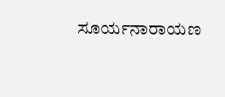ಸೂರ್ಯನಾರಾಯಣ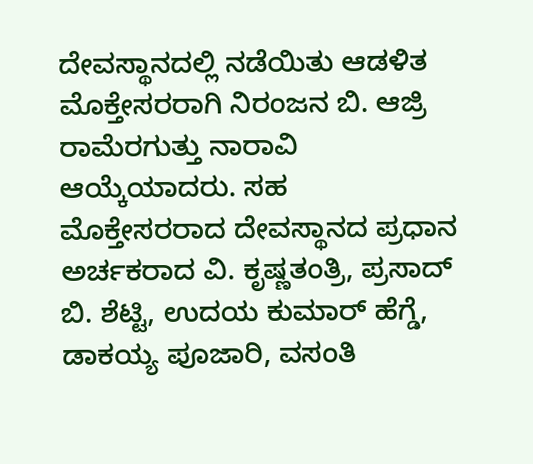ದೇವಸ್ಥಾನದಲ್ಲಿ ನಡೆಯಿತು ಆಡಳಿತ ಮೊಕ್ತೇಸರರಾಗಿ ನಿರಂಜನ ಬಿ. ಆಜ್ರಿ ರಾಮೆರಗುತ್ತು ನಾರಾವಿ ಆಯ್ಕೆಯಾದರು. ಸಹ ಮೊಕ್ತೇಸರರಾದ ದೇವಸ್ಥಾನದ ಪ್ರಧಾನ ಅರ್ಚಕರಾದ ವಿ. ಕೃಷ್ಣತಂತ್ರಿ, ಪ್ರಸಾದ್ ಬಿ. ಶೆಟ್ಟಿ, ಉದಯ ಕುಮಾರ್ ಹೆಗ್ಡೆ, ಡಾಕಯ್ಯ ಪೂಜಾರಿ, ವಸಂತಿ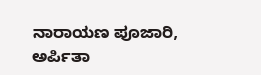ನಾರಾಯಣ ಪೂಜಾರಿ, ಅರ್ಪಿತಾ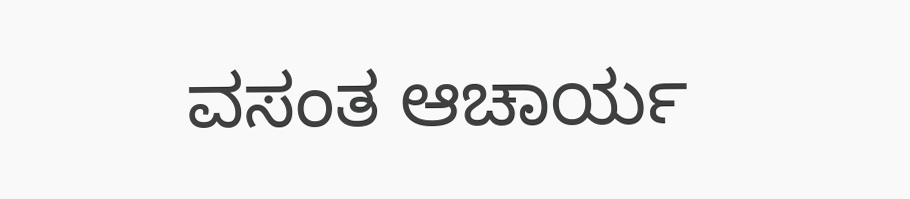ವಸಂತ ಆಚಾರ್ಯ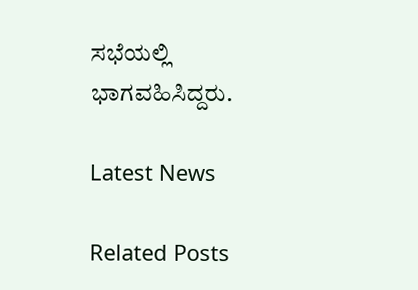ಸಭೆಯಲ್ಲಿ ಭಾಗವಹಿಸಿದ್ದರು.

Latest News

Related Posts